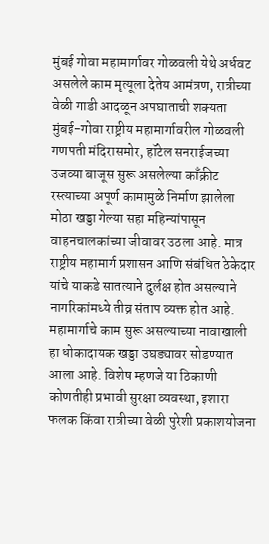मुंबई गोवा महामार्गावर गोळवली येथे अर्धवट असलेले काम मृत्यूला देतेय आमंत्रण, रात्रीच्या वेळी गाडी आदळून अपघाताची शक्यता
मुंबई-गोवा राष्ट्रीय महामार्गावरील गोळवली गणपती मंदिरासमोर, हॉटेल सनराईजच्या उजव्या बाजूस सुरू असलेल्या काँक्रीट रस्त्याच्या अपूर्ण कामामुळे निर्माण झालेला मोठा खड्डा गेल्या सहा महिन्यांपासून वाहनचालकांच्या जीवावर उठला आहे. मात्र राष्ट्रीय महामार्ग प्रशासन आणि संबंधित ठेकेदार यांचे याकडे सातत्याने दुर्लक्ष होत असल्याने नागरिकांमध्ये तीव्र संताप व्यक्त होत आहे.
महामार्गाचे काम सुरू असल्याच्या नावाखाली हा धोकादायक खड्डा उघड्यावर सोडण्यात आला आहे. विशेष म्हणजे या ठिकाणी कोणतीही प्रभावी सुरक्षा व्यवस्था, इशारा फलक किंवा रात्रीच्या वेळी पुरेशी प्रकाशयोजना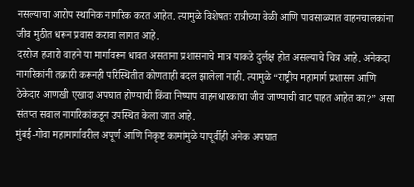नसल्याचा आरोप स्थानिक नागरिक करत आहेत. त्यामुळे विशेषतः रात्रीच्या वेळी आणि पावसाळ्यात वाहनचालकांना जीव मुठीत धरून प्रवास करावा लागत आहे.
दररोज हजारो वाहने या मार्गावरून धावत असताना प्रशासनाचे मात्र याकडे दुर्लक्ष होत असल्याचे चित्र आहे. अनेकदा नागरिकांनी तक्रारी करूनही परिस्थितीत कोणताही बदल झालेला नाही. त्यामुळे “राष्ट्रीय महामार्ग प्रशासन आणि ठेकेदार आणखी एखादा अपघात होण्याची किंवा निष्पाप वाहनधारकाचा जीव जाण्याची वाट पाहत आहेत का?” असा संतप्त सवाल नागरिकांकडून उपस्थित केला जात आहे.
मुंबई-गोवा महामार्गावरील अपूर्ण आणि निकृष्ट कामांमुळे यापूर्वीही अनेक अपघात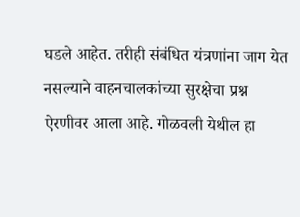घडले आहेत. तरीही संबंधित यंत्रणांना जाग येत नसल्याने वाहनचालकांच्या सुरक्षेचा प्रश्न ऐरणीवर आला आहे. गोळवली येथील हा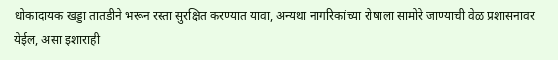धोकादायक खड्डा तातडीने भरून रस्ता सुरक्षित करण्यात यावा, अन्यथा नागरिकांच्या रोषाला सामोरे जाण्याची वेळ प्रशासनावर येईल, असा इशाराही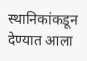स्थानिकांकडून देण्यात आला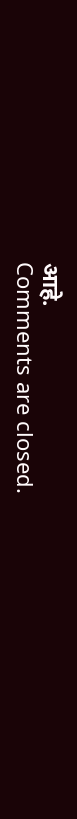आहे.
Comments are closed.